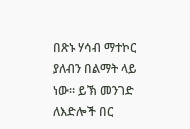በጽኑ ሃሳብ ማተኮር ያለብን በልማት ላይ ነው። ይኽ መንገድ ለእድሎች በር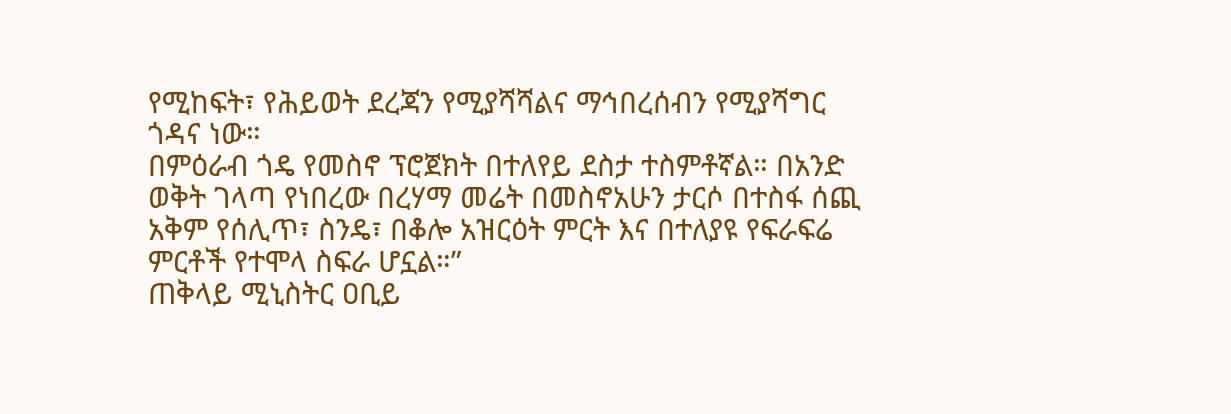የሚከፍት፣ የሕይወት ደረጃን የሚያሻሻልና ማኅበረሰብን የሚያሻግር ጎዳና ነው።
በምዕራብ ጎዴ የመስኖ ፕሮጀክት በተለየይ ደስታ ተስምቶኛል። በአንድ ወቅት ገላጣ የነበረው በረሃማ መሬት በመስኖአሁን ታርሶ በተስፋ ሰጪ አቅም የሰሊጥ፣ ስንዴ፣ በቆሎ አዝርዕት ምርት እና በተለያዩ የፍራፍሬ ምርቶች የተሞላ ስፍራ ሆኗል።”
ጠቅላይ ሚኒስትር ዐቢይ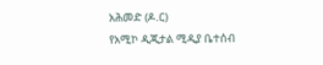አሕመድ (ዶ.ር)
የአሚኮ ዲጂታል ሚዲያ ቤተሰብ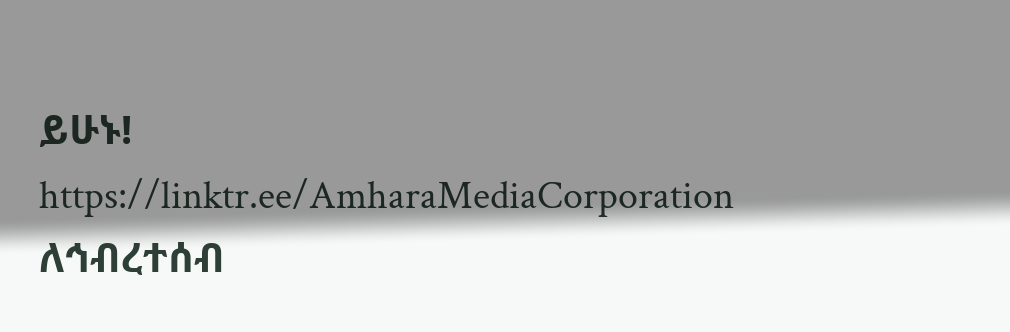ይሁኑ!
https://linktr.ee/AmharaMediaCorporation
ለኅብረተሰብ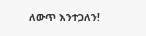ለውጥ እንተጋለን!